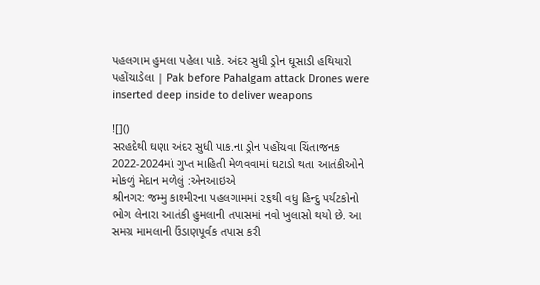પહલગામ હુમલા પહેલા પાકે. અંદર સુધી ડ્રોન ઘૂસાડી હથિયારો પહોંચાડેલા | Pak before Pahalgam attack Drones were inserted deep inside to deliver weapons

![]()
સરહદેથી ઘણા અંદર સુધી પાક.ના ડ્રોન પહોંચવા ચિંતાજનક
2022-2024માં ગુપ્ત માહિતી મેળવવામાં ઘટાડો થતા આતંકીઓને મોકળું મેદાન મળેલું :એનઆઇએ
શ્રીનગર: જમ્મુ કાશ્મીરના પહલગામમાં ૨૬થી વધુ હિન્દુ પર્યટકોનો ભોગ લેનારા આતંકી હુમલાની તપાસમાં નવો ખુલાસો થયો છે. આ સમગ્ર મામલાની ઉંડાણપૂર્વક તપાસ કરી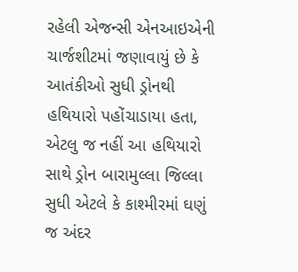રહેલી એજન્સી એનઆઇએની ચાર્જશીટમાં જણાવાયું છે કે આતંકીઓ સુધી ડ્રોનથી હથિયારો પહોંચાડાયા હતા, એટલુ જ નહીં આ હથિયારો સાથે ડ્રોન બારામુલ્લા જિલ્લા સુધી એટલે કે કાશ્મીરમાં ઘણું જ અંદર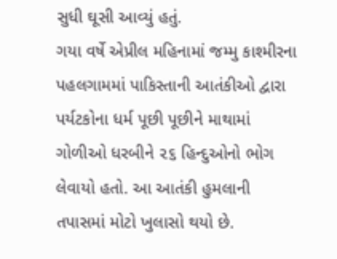સુધી ઘૂસી આવ્યું હતું.
ગયા વર્ષે એપ્રીલ મહિનામાં જમ્મુ કાશ્મીરના પહલગામમાં પાકિસ્તાની આતંકીઓ દ્વારા પર્યટકોના ધર્મ પૂછી પૂછીને માથામાં ગોળીઓ ધરબીને ૨૬ હિન્દુઓનો ભોગ લેવાયો હતો. આ આતંકી હુમલાની તપાસમાં મોટો ખુલાસો થયો છે.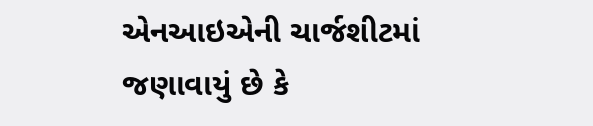એનઆઇએની ચાર્જશીટમાં જણાવાયું છે કે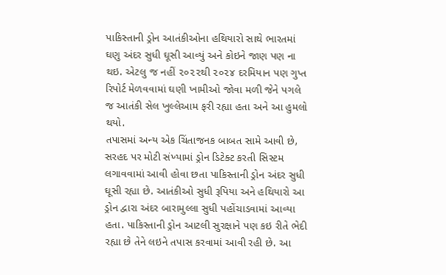પાકિસ્તાની ડ્રોન આતંકીઓના હથિયારો સાથે ભારતમાં ઘણુ અંદર સુધી ઘૂસી આવ્યું અને કોઇને જાણ પણ ના થઇ. એટલુ જ નહીં ૨૦૨૨થી ૨૦૨૪ દરમિયાન પણ ગુપ્ત રિપોર્ટ મેળવવામાં ઘણી ખામીઓ જોવા મળી જેને પગલે જ આતંકી સેલ ખુલ્લેઆમ ફરી રહ્યા હતા અને આ હુમલો થયો.
તપાસમાં અન્ય એક ચિંતાજનક બાબત સામે આવી છે, સરહદ પર મોટી સંખ્યામાં ડ્રોન ડિટેક્ટ કરતી સિસ્ટમ લગાવવામાં આવી હોવા છતા પાકિસ્તાની ડ્રોન અંદર સુધી ઘૂસી રહ્યા છે. આતંકીઓ સુધી રૂપિયા અને હથિયારો આ ડ્રોન દ્વારા અંદર બારામુલ્લા સુધી પહોંચાડવામાં આવ્યા હતા. પાકિસ્તાની ડ્રોન આટલી સુરક્ષાને પણ કઇ રીતે ભેદી રહ્યા છે તેને લઇને તપાસ કરવામાં આવી રહી છે. આ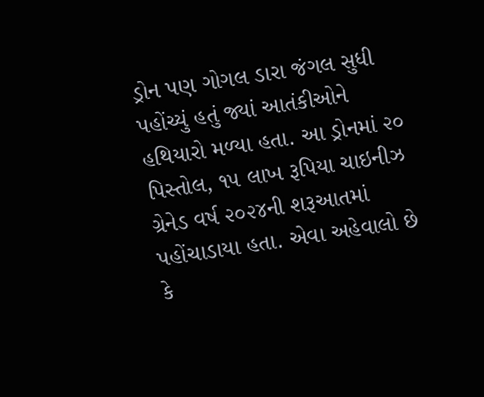ડ્રોન પણ ગોગલ ડારા જંગલ સુધી પહોંચ્યું હતું જ્યાં આતંકીઓને હથિયારો મળ્યા હતા. આ ડ્રોનમાં ૨૦ પિસ્તોલ, ૧૫ લાખ રૂપિયા ચાઇનીઝ ગ્રેનેડ વર્ષ ૨૦૨૪ની શરૂઆતમાં પહોંચાડાયા હતા. એવા અહેવાલો છે કે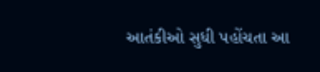આતંકીઓ સુધી પહોંચતા આ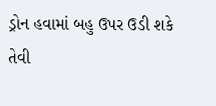ડ્રોન હવામાં બહુ ઉપર ઉડી શકે તેવી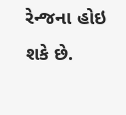રેન્જના હોઇ શકે છે.